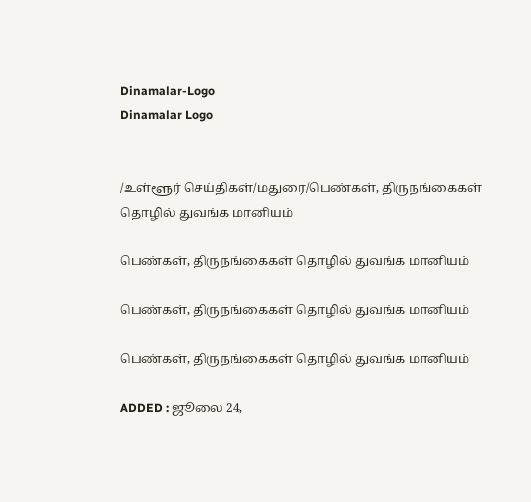Dinamalar-Logo
Dinamalar Logo


/உள்ளூர் செய்திகள்/மதுரை/பெண்கள், திருநங்கைகள் தொழில் துவங்க மானியம்

பெண்கள், திருநங்கைகள் தொழில் துவங்க மானியம்

பெண்கள், திருநங்கைகள் தொழில் துவங்க மானியம்

பெண்கள், திருநங்கைகள் தொழில் துவங்க மானியம்

ADDED : ஜூலை 24,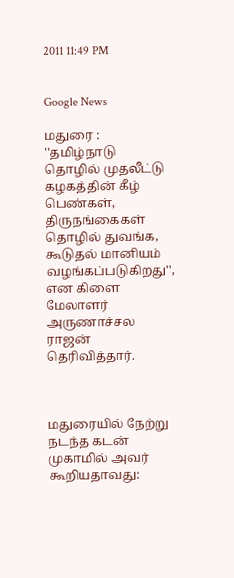2011 11:49 PM


Google News

மதுரை : ''தமிழ்நாடு தொழில் முதலீட்டு கழகத்தின் கீழ் பெண்கள், திருநங்கைகள் தொழில் துவங்க, கூடுதல் மானியம் வழங்கப்படுகிறது'', என கிளை மேலாளர் அருணாச்சல ராஜன் தெரிவித்தார்.



மதுரையில் நேற்று நடந்த கடன் முகாமில் அவர் கூறியதாவது: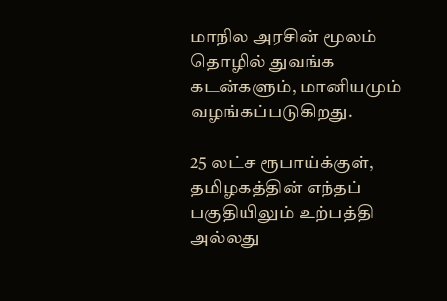மாநில அரசின் மூலம் தொழில் துவங்க கடன்களும், மானியமும் வழங்கப்படுகிறது.

25 லட்ச ரூபாய்க்குள், தமிழகத்தின் எந்தப் பகுதியிலும் உற்பத்தி அல்லது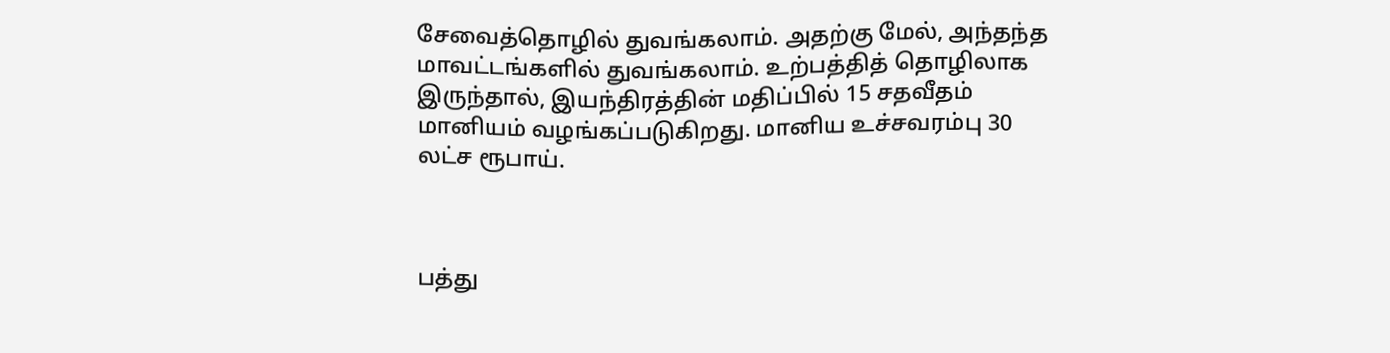சேவைத்தொழில் துவங்கலாம். அதற்கு மேல், அந்தந்த மாவட்டங்களில் துவங்கலாம். உற்பத்தித் தொழிலாக இருந்தால், இயந்திரத்தின் மதிப்பில் 15 சதவீதம் மானியம் வழங்கப்படுகிறது. மானிய உச்சவரம்பு 30 லட்ச ரூபாய்.



பத்து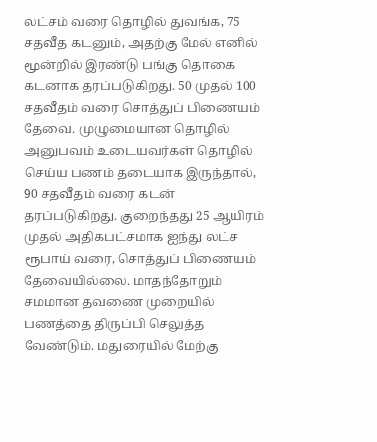லட்சம் வரை தொழில் துவங்க, 75 சதவீத கடனும், அதற்கு மேல் எனில் மூன்றில் இரண்டு பங்கு தொகை கடனாக தரப்படுகிறது. 50 முதல் 100 சதவீதம் வரை சொத்துப் பிணையம் தேவை. முழுமையான தொழில் அனுபவம் உடையவர்கள் தொழில் செய்ய பணம் தடையாக இருந்தால், 90 சதவீதம் வரை கடன் தரப்படுகிறது. குறைந்தது 25 ஆயிரம் முதல் அதிகபட்சமாக ஐந்து லட்ச ரூபாய் வரை, சொத்துப் பிணையம் தேவையில்லை. மாதந்தோறும் சமமான தவணை முறையில் பணத்தை திருப்பி செலுத்த வேண்டும். மதுரையில் மேற்கு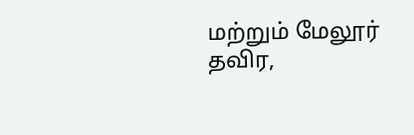மற்றும் மேலூர் தவிர,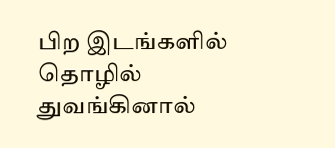பிற இடங்களில் தொழில் துவங்கினால்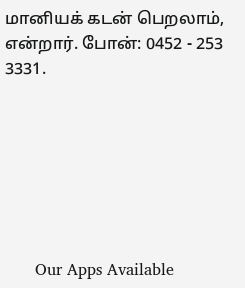மானியக் கடன் பெறலாம், என்றார். போன்: 0452 - 253 3331.







      Our Apps Available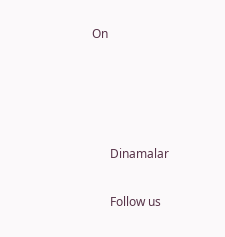On




      Dinamalar

      Follow us